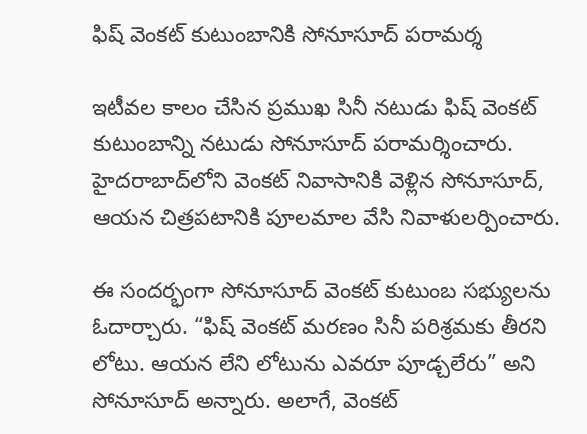ఫిష్ వెంకట్ కుటుంబానికి సోనూసూద్ పరామర్శ

ఇటీవల కాలం చేసిన ప్రముఖ సినీ నటుడు ఫిష్ వెంకట్ కుటుంబాన్ని నటుడు సోనూసూద్ పరామర్శించారు. హైదరాబాద్‌లోని వెంకట్ నివాసానికి వెళ్లిన సోనూసూద్, ఆయన చిత్రపటానికి పూలమాల వేసి నివాళులర్పించారు.

ఈ సందర్భంగా సోనూసూద్ వెంకట్ కుటుంబ సభ్యులను ఓదార్చారు. “ఫిష్ వెంకట్ మరణం సినీ పరిశ్రమకు తీరని లోటు. ఆయన లేని లోటును ఎవరూ పూడ్చలేరు” అని సోనూసూద్ అన్నారు. అలాగే, వెంకట్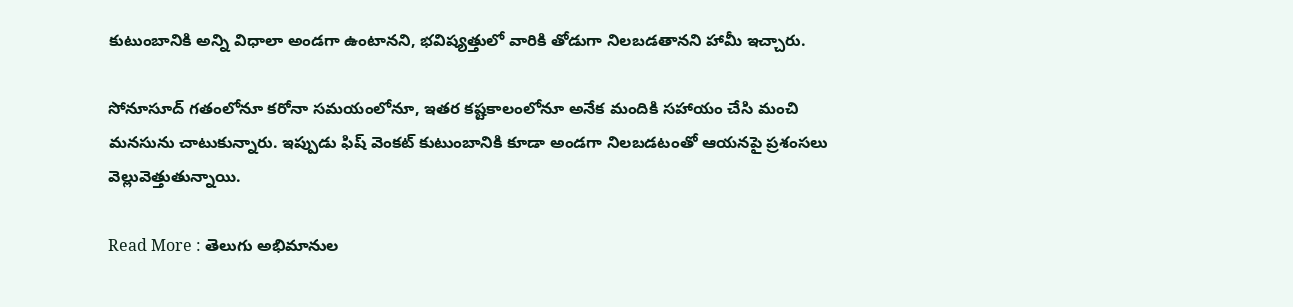కుటుంబానికి అన్ని విధాలా అండగా ఉంటానని, భవిష్యత్తులో వారికి తోడుగా నిలబడతానని హామీ ఇచ్చారు.

సోనూసూద్ గతంలోనూ కరోనా సమయంలోనూ, ఇతర కష్టకాలంలోనూ అనేక మందికి సహాయం చేసి మంచి మనసును చాటుకున్నారు. ఇప్పుడు ఫిష్ వెంకట్ కుటుంబానికి కూడా అండగా నిలబడటంతో ఆయనపై ప్రశంసలు వెల్లువెత్తుతున్నాయి.

Read More : తెలుగు అభిమానుల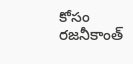కోసం రజనీకాంత్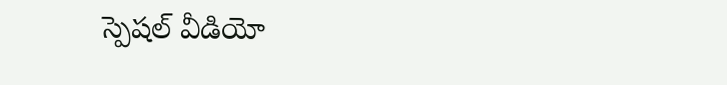స్పెషల్ వీడియో